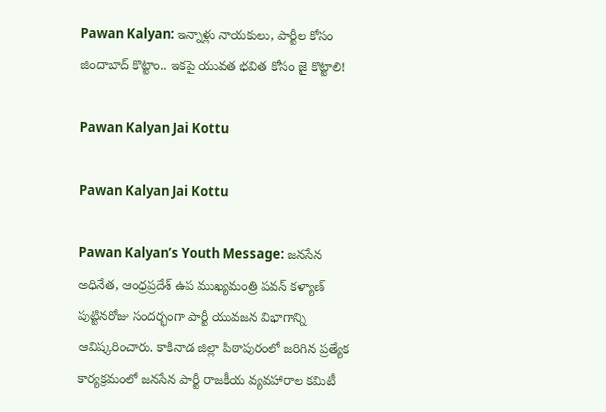Pawan Kalyan: ఇన్నాళ్లు నాయకులు, పార్టీల కోసం జిందాబాద్ కొట్టాం.. ఇకపై యువత భవిత కోసం జై కొట్టాలి!

Pawan Kalyan Jai Kottu

Pawan Kalyan Jai Kottu

Pawan Kalyan’s Youth Message: జనసేన అధినేత, ఆంధ్రప్రదేశ్ ఉప ముఖ్యమంత్రి పవన్ కళ్యాణ్ పుట్టినరోజు సందర్భంగా పార్టీ యువజన విభాగాన్ని ఆవిష్కరించారు. కాకినాడ జిల్లా పిఠాపురంలో జరిగిన ప్రత్యేక కార్యక్రమంలో జనసేన పార్టీ రాజకీయ వ్యవహారాల కమిటీ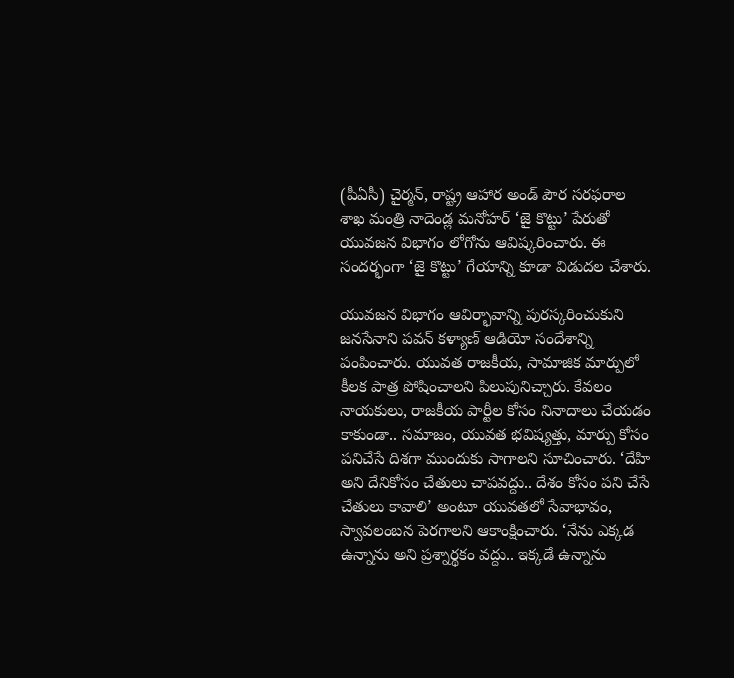(పీఏసీ) చైర్మన్, రాష్ట్ర ఆహార అండ్ పౌర సరఫరాల శాఖ మంత్రి నాదెండ్ల మనోహర్ ‘జై కొట్టు’ పేరుతో యువజన విభాగం లోగోను ఆవిష్కరించారు. ఈ సందర్భంగా ‘జై కొట్టు’ గేయాన్ని కూడా విడుదల చేశారు.

యువజన విభాగం ఆవిర్భావాన్ని పురస్కరించుకుని జనసేనాని పవన్ కళ్యాణ్ ఆడియో సందేశాన్ని పంపించారు. యువత రాజకీయ, సామాజిక మార్పులో కీలక పాత్ర పోషించాలని పిలుపునిచ్చారు. కేవలం నాయకులు, రాజకీయ పార్టీల కోసం నినాదాలు చేయడం కాకుండా.. సమాజం, యువత భవిష్యత్తు, మార్పు కోసం పనిచేసే దిశగా ముందుకు సాగాలని సూచించారు. ‘దేహి అని దేనికోసం చేతులు చాపవద్దు.. దేశం కోసం పని చేసే చేతులు కావాలి’ అంటూ యువతలో సేవాభావం, స్వావలంబన పెరగాలని ఆకాంక్షించారు. ‘నేను ఎక్కడ ఉన్నాను అని ప్రశ్నార్థకం వద్దు.. ఇక్కడే ఉన్నాను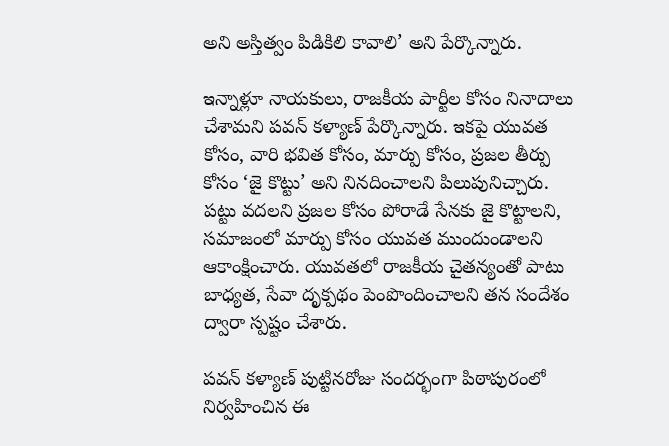అని అస్తిత్వం పిడికిలి కావాలి’ అని పేర్కొన్నారు.

ఇన్నాళ్లూ నాయకులు, రాజకీయ పార్టీల కోసం నినాదాలు చేశామని పవన్ కళ్యాణ్ పేర్కొన్నారు. ఇకపై యువత కోసం, వారి భవిత కోసం, మార్పు కోసం, ప్రజల తీర్పు కోసం ‘జై కొట్టు’ అని నినదించాలని పిలుపునిచ్చారు. పట్టు వదలని ప్రజల కోసం పోరాడే సేనకు జై కొట్టాలని, సమాజంలో మార్పు కోసం యువత ముందుండాలని ఆకాంక్షించారు. యువతలో రాజకీయ చైతన్యంతో పాటు బాధ్యత, సేవా దృక్పథం పెంపొందించాలని తన సందేశం ద్వారా స్పష్టం చేశారు.

పవన్ కళ్యాణ్ పుట్టినరోజు సందర్భంగా పిఠాపురంలో నిర్వహించిన ఈ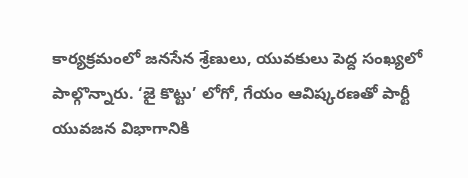కార్యక్రమంలో జనసేన శ్రేణులు, యువకులు పెద్ద సంఖ్యలో పాల్గొన్నారు. ‘జై కొట్టు’ లోగో, గేయం ఆవిష్కరణతో పార్టీ యువజన విభాగానికి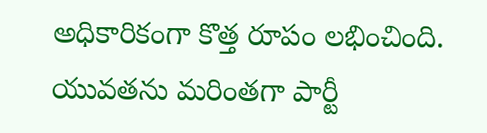అధికారికంగా కొత్త రూపం లభించింది. యువతను మరింతగా పార్టీ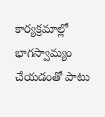కార్యక్రమాల్లో భాగస్వామ్యం చేయడంతో పాటు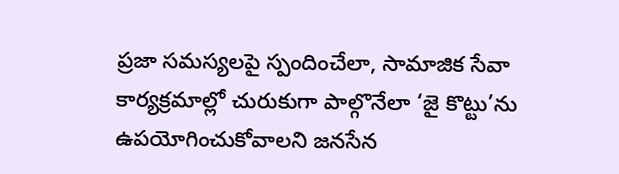ప్రజా సమస్యలపై స్పందించేలా, సామాజిక సేవా కార్యక్రమాల్లో చురుకుగా పాల్గొనేలా ‘జై కొట్టు’ను ఉపయోగించుకోవాలని జనసేన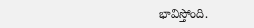భావిస్తోంది.